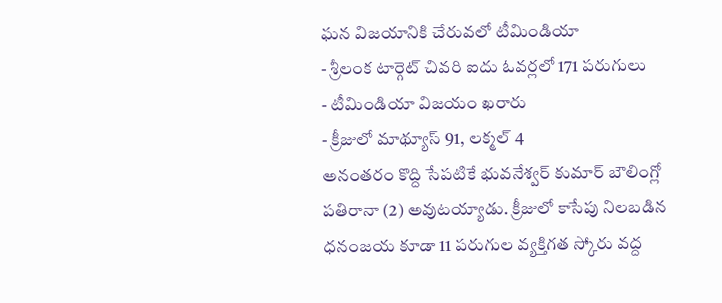ఘన విజయానికి చేరువలో టీమిండియా
- శ్రీలంక టార్గెట్ చివరి ఐదు ఓవర్లలో 171 పరుగులు
- టీమిండియా విజయం ఖరారు
- క్రీజులో మాథ్యూస్ 91, లక్మల్ 4
అనంతరం కొద్ది సేపటికే భువనేశ్వర్ కుమార్ బౌలింగ్లో పతిరానా (2) అవుటయ్యాడు. క్రీజులో కాసేపు నిలబడిన ధనంజయ కూడా 11 పరుగుల వ్యక్తిగత స్కోరు వద్ద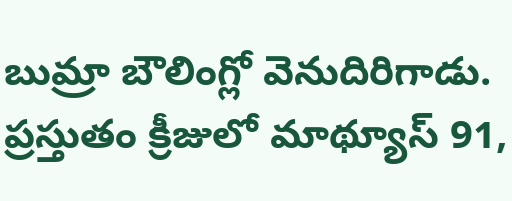బుమ్రా బౌలింగ్లో వెనుదిరిగాడు. ప్రస్తుతం క్రీజులో మాథ్యూస్ 91,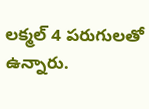లక్మల్ 4 పరుగులతో ఉన్నారు.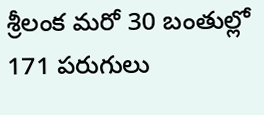శ్రీలంక మరో 30 బంతుల్లో 171 పరుగులు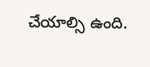చేయాల్సి ఉంది.